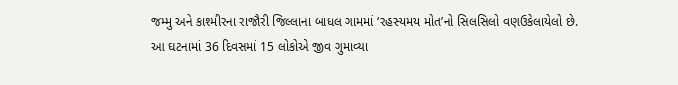જમ્મુ અને કાશ્મીરના રાજૌરી જિલ્લાના બાધલ ગામમાં ‘રહસ્યમય મોત’નો સિલસિલો વણઉકેલાયેલો છે. આ ઘટનામાં 36 દિવસમાં 15 લોકોએ જીવ ગુમાવ્યા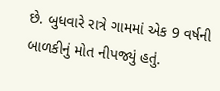છે. બુધવારે રાત્રે ગામમાં એક 9 વર્ષની બાળકીનું મોત નીપજ્યું હતું.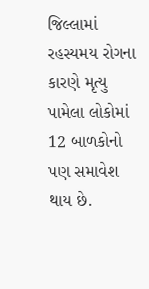જિલ્લામાં રહસ્યમય રોગના કારણે મૃત્યુ પામેલા લોકોમાં 12 બાળકોનો પણ સમાવેશ થાય છે.